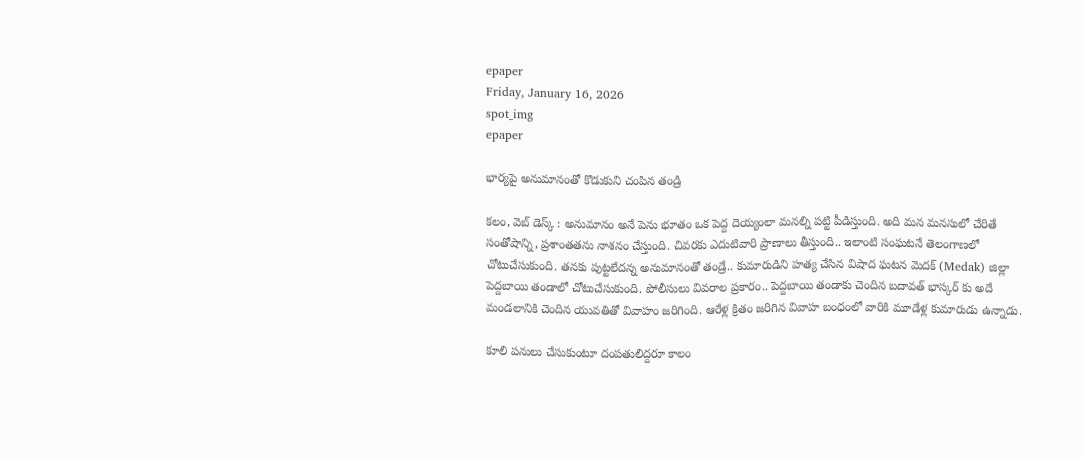epaper
Friday, January 16, 2026
spot_img
epaper

భార్యపై అనుమానంతో కొడుకుని చంపిన తండ్రి

కలం, వెబ్ డెస్క్ : అనుమానం అనే పెను భూతం ఒక పెద్ద దెయ్యంలా మనల్ని పట్టి పీడిస్తుంది. అది మన మనసులో చేరితే సంతోషాన్ని, ప్రశాంతతను నాశనం చేస్తుంది. చివరకు ఎదుటివారి ప్రాణాలు తీస్తుంది.. ఇలాంటి సంఘటనే తెలంగాణలో చోటుచేసుకుంది. తనకు పుట్టలేదన్న అనుమానంతో తండ్రే.. కుమారుడిని హత్య చేసిన విషాద ఘటన మెదక్ (Medak) జిల్లా పెద్దబాయి తండాలో చోటుచేసుకుంది. పోలీసులు వివరాల ప్రకారం.. పెద్దబాయి తండాకు చెందిన బదావత్ భాస్కర్ కు అదే మండలానికి చెందిన యువతితో వివాహం జరిగింది. ఆరేళ్ల క్రితం జరిగిన వివాహ బంధంలో వారికి మూడేళ్ల కుమారుడు ఉన్నాడు.

కూలి పనులు చేసుకుంటూ దంపతులిద్దరూ కాలం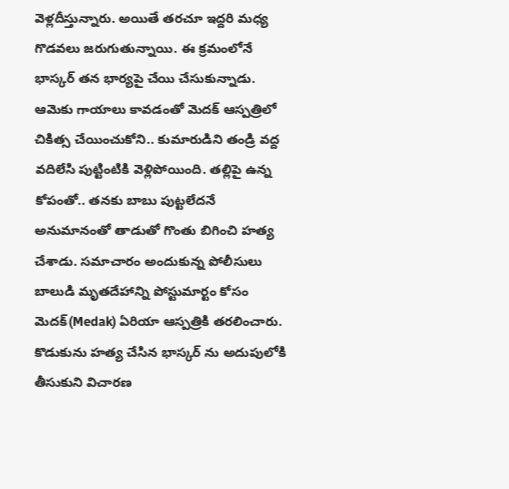వెళ్లదీస్తున్నారు. అయితే తరచూ ఇద్దరి మధ్య గొడవలు జరుగుతున్నాయి. ఈ క్రమంలోనే భాస్కర్ తన భార్యపై చేయి చేసుకున్నాడు. ఆమెకు గాయాలు కావడంతో మెదక్ ఆస్పత్రిలో చికిత్స చేయించుకోని.. కుమారుడిని తండ్రి వద్ద వదిలేసి పుట్టింటికి వెళ్లిపోయింది. తల్లిపై ఉన్న కోపంతో.. తనకు బాబు పుట్టలేదనే అనుమానంతో తాడుతో గొంతు బిగించి హత్య చేశాడు. సమాచారం అందుకున్న పోలీసులు బాలుడి మృతదేహాన్ని పోస్టుమార్టం కోసం మెదక్(Medak) ఏరియా ఆస్పత్రికి తరలించారు. కొడుకును హత్య చేసిన భాస్కర్ ను అదుపులోకి తీసుకుని విచారణ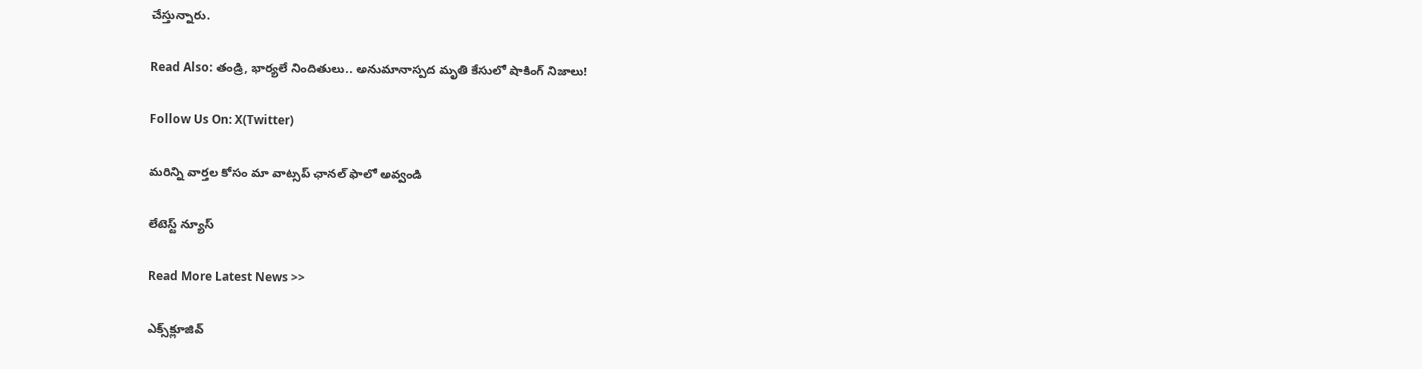చేస్తున్నారు.

Read Also: తండ్రి, భార్యలే నిందితులు.. అనుమానాస్పద మృతి కేసులో షాకింగ్ నిజాలు!

Follow Us On: X(Twitter)

మ‌రిన్ని వార్త‌ల కోసం మా వాట్స‌ప్ ఛాన‌ల్ ఫాలో అవ్వండి

లేటెస్ట్ న్యూస్‌

Read More Latest News >>

ఎక్స్‌క్లూజివ్‌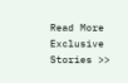Read More Exclusive Stories >>